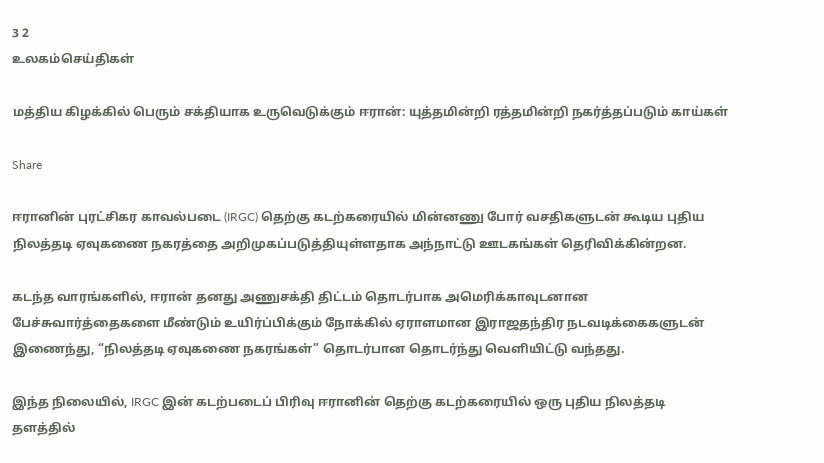3 2
உலகம்செய்திகள்

மத்திய கிழக்கில் பெரும் சக்தியாக உருவெடுக்கும் ஈரான்: யுத்தமின்றி ரத்தமின்றி நகர்த்தப்படும் காய்கள்

Share

ஈரானின் புரட்சிகர காவல்படை (IRGC) தெற்கு கடற்கரையில் மின்னணு போர் வசதிகளுடன் கூடிய புதிய நிலத்தடி ஏவுகணை நகரத்தை அறிமுகப்படுத்தியுள்ளதாக அந்நாட்டு ஊடகங்கள் தெரிவிக்கின்றன.

கடந்த வாரங்களில், ஈரான் தனது அணுசக்தி திட்டம் தொடர்பாக அமெரிக்காவுடனான பேச்சுவார்த்தைகளை மீண்டும் உயிர்ப்பிக்கும் நோக்கில் ஏராளமான இராஜதந்திர நடவடிக்கைகளுடன் இணைந்து, “நிலத்தடி ஏவுகணை நகரங்கள்” தொடர்பான தொடர்ந்து வெளியிட்டு வந்தது.

இந்த நிலையில், IRGC இன் கடற்படைப் பிரிவு ஈரானின் தெற்கு கடற்கரையில் ஒரு புதிய நிலத்தடி தளத்தில்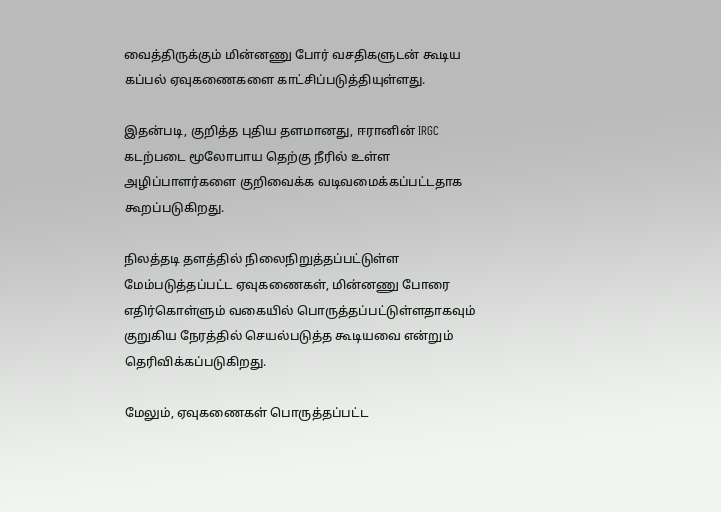வைத்திருக்கும் மின்னணு போர் வசதிகளுடன் கூடிய கப்பல் ஏவுகணைகளை காட்சிப்படுத்தியுள்ளது.

இதன்படி, குறித்த புதிய தளமானது, ஈரானின் IRGC கடற்படை மூலோபாய தெற்கு நீரில் உள்ள அழிப்பாளர்களை குறிவைக்க வடிவமைக்கப்பட்டதாக கூறப்படுகிறது.

நிலத்தடி தளத்தில் நிலைநிறுத்தப்பட்டுள்ள மேம்படுத்தப்பட்ட ஏவுகணைகள், மின்னணு போரை எதிர்கொள்ளும் வகையில் பொருத்தப்பட்டுள்ளதாகவும் குறுகிய நேரத்தில் செயல்படுத்த கூடியவை என்றும் தெரிவிக்கப்படுகிறது.

மேலும், ஏவுகணைகள் பொருத்தப்பட்ட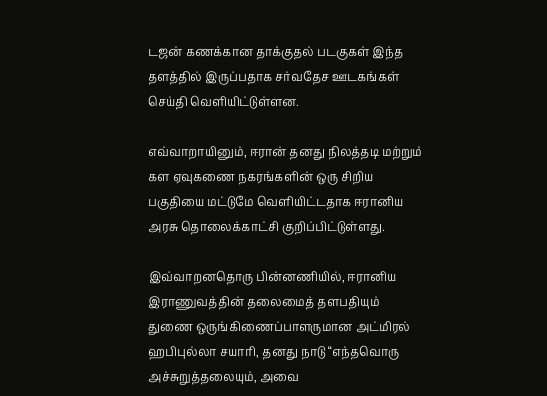டஜன் கணக்கான தாக்குதல் படகுகள் இந்த தளத்தில் இருப்பதாக சர்வதேச ஊடகங்கள் செய்தி வெளியிட்டுள்ளன.

எவ்வாறாயினும், ஈரான் தனது நிலத்தடி மற்றும் கள ஏவுகணை நகரங்களின் ஒரு சிறிய பகுதியை மட்டுமே வெளியிட்டதாக ஈரானிய அரசு தொலைக்காட்சி குறிப்பிட்டுள்ளது.

இவ்வாறனதொரு பின்னணியில், ஈரானிய இராணுவத்தின் தலைமைத் தளபதியும் துணை ஒருங்கிணைப்பாளருமான அட்மிரல் ஹபிபுல்லா சயாரி, தனது நாடு “எந்தவொரு அச்சுறுத்தலையும், அவை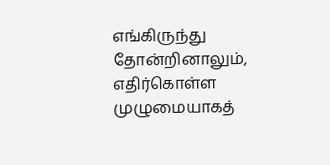எங்கிருந்து தோன்றினாலும், எதிர்கொள்ள முழுமையாகத்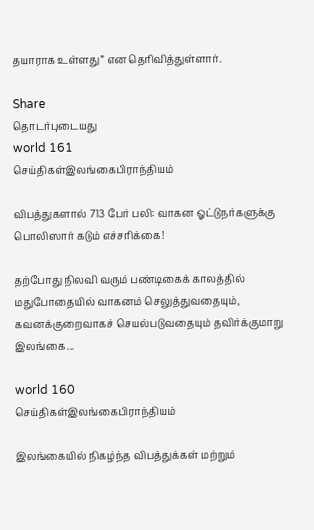தயாராக உள்ளது” என தெரிவித்துள்ளார்.

Share
தொடர்புடையது
world 161
செய்திகள்இலங்கைபிராந்தியம்

விபத்துகளால் 713 பேர் பலி: வாகன ஓட்டுநர்களுக்கு பொலிஸார் கடும் எச்சரிக்கை!

தற்போது நிலவி வரும் பண்டிகைக் காலத்தில் மதுபோதையில் வாகனம் செலுத்துவதையும், கவனக்குறைவாகச் செயல்படுவதையும் தவிர்க்குமாறு இலங்கை...

world 160
செய்திகள்இலங்கைபிராந்தியம்

இலங்கையில் நிகழ்ந்த விபத்துக்கள் மற்றும்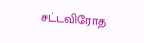சட்டவிரோத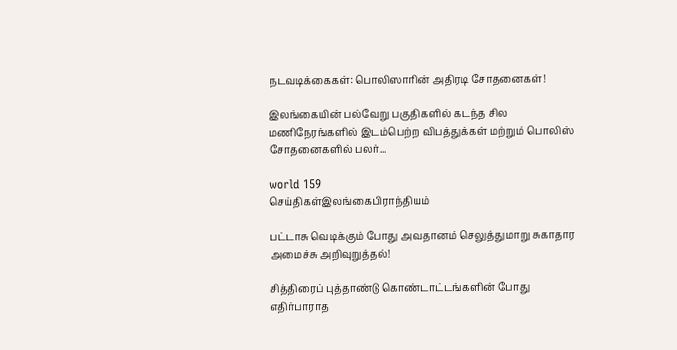நடவடிக்கைகள்: பொலிஸாரின் அதிரடி சோதனைகள்!

இலங்கையின் பல்வேறு பகுதிகளில் கடந்த சில மணிநேரங்களில் இடம்பெற்ற விபத்துக்கள் மற்றும் பொலிஸ் சோதனைகளில் பலர்...

world 159
செய்திகள்இலங்கைபிராந்தியம்

பட்டாசு வெடிக்கும் போது அவதானம் செலுத்துமாறு சுகாதார அமைச்சு அறிவுறுத்தல்!

சித்திரைப் புத்தாண்டு கொண்டாட்டங்களின் போது எதிர்பாராத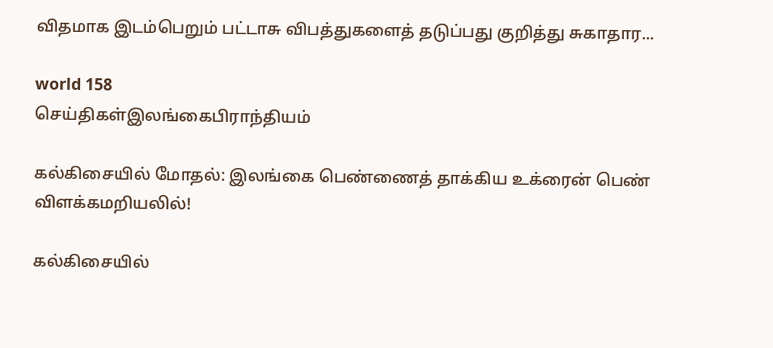விதமாக இடம்பெறும் பட்டாசு விபத்துகளைத் தடுப்பது குறித்து சுகாதார...

world 158
செய்திகள்இலங்கைபிராந்தியம்

கல்கிசையில் மோதல்: இலங்கை பெண்ணைத் தாக்கிய உக்ரைன் பெண் விளக்கமறியலில்!

கல்கிசையில்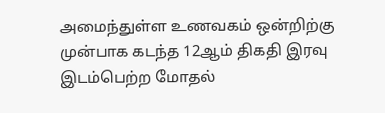அமைந்துள்ள உணவகம் ஒன்றிற்கு முன்பாக கடந்த 12ஆம் திகதி இரவு இடம்பெற்ற மோதல்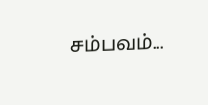சம்பவம்...